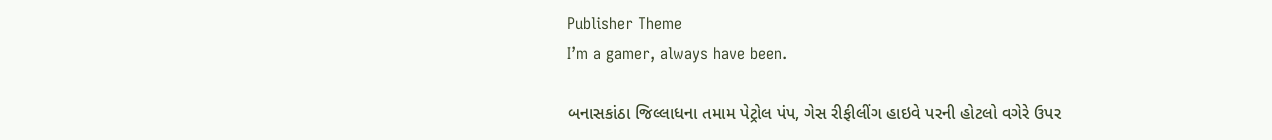Publisher Theme
I’m a gamer, always have been.

બનાસકાંઠા જિલ્લાધના તમામ પેટ્રોલ પંપ, ગેસ રીફીલીંગ હાઇવે પરની હોટલો વગેરે ઉપર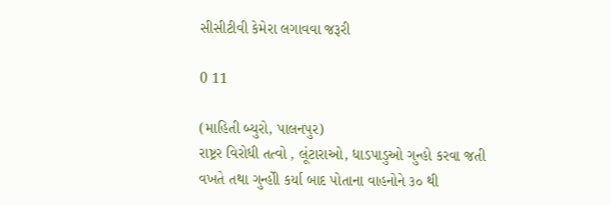સીસીટીવી કેમેરા લગાવવા જરૂરી

0 11

(માહિતી બ્યુરો, પાલનપુર)
રાષ્ટ્રર વિરોધી તત્વો , લૂંટારાઓ, ધાડપાડુઓ ગુન્હો કરવા જતી વખતે તથા ગુન્હોી કર્યા બાદ પોતાના વાહનોને ૩૦ થી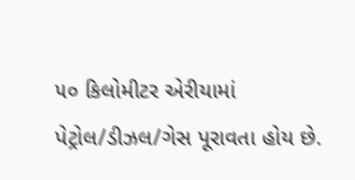૫૦ કિલોમીટર એરીયામાં પેટ્રોલ/ડીઝલ/ગેસ પૂરાવતા હોય છે.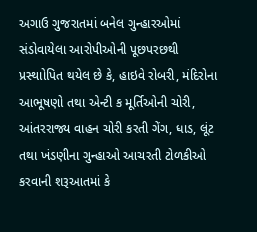અગાઉ ગુજરાતમાં બનેલ ગુન્હારઓમાં સંડોવાયેલા આરોપીઓની પૂછપરછથી પ્રસ્થાોપિત થયેલ છે કે, હાઇવે રોબરી, મંદિરોના આભૂષણો તથા એન્ટી ક મૂર્તિઓની ચોરી, આંતરરાજ્ય વાહન ચોરી કરતી ગેંગ, ધાડ, લૂંટ તથા ખંડણીના ગુન્હાઓ આચરતી ટોળકીઓ કરવાની શરૂઆતમાં કે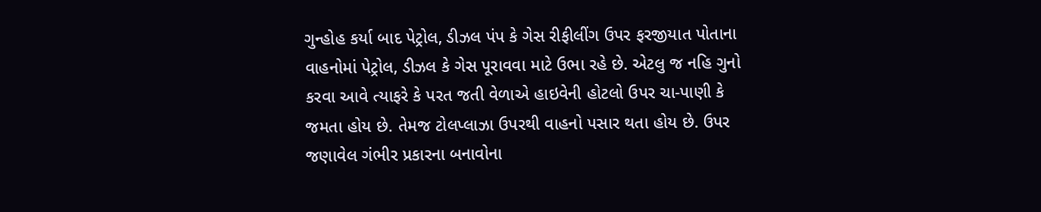ગુન્હોહ કર્યા બાદ પેટ્રોલ, ડીઝલ પંપ કે ગેસ રીફીલીંગ ઉપર ફરજીયાત પોતાના વાહનોમાં પેટ્રોલ, ડીઝલ કે ગેસ પૂરાવવા માટે ઉભા રહે છે. એટલુ જ નહિ ગુનો કરવા આવે ત્યાફરે કે પરત જતી વેળાએ હાઇવેની હોટલો ઉપર ચા-પાણી કે જમતા હોય છે. તેમજ ટોલપ્લાઝા ઉપરથી વાહનો પસાર થતા હોય છે. ઉપર જણાવેલ ગંભીર પ્રકારના બનાવોના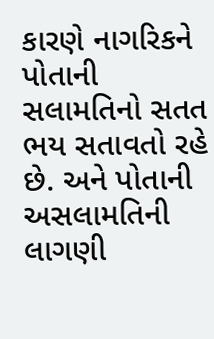કારણે નાગરિકને પોતાની સલામતિનો સતત ભય સતાવતો રહે છે. અને પોતાની અસલામતિની લાગણી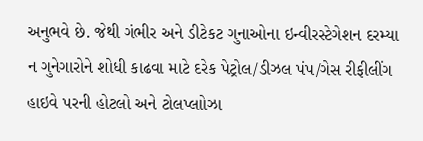અનુભવે છે. જેથી ગંભીર અને ડીટેકટ ગુનાઓના ઇન્વીરસ્ટેગેશન દરમ્યા ન ગુનેગારોને શોધી કાઢવા માટે દરેક પેટ્રોલ/ડીઝલ પંપ/ગેસ રીફીલીંગ હાઇવે પરની હોટલો અને ટોલપ્લાોઝા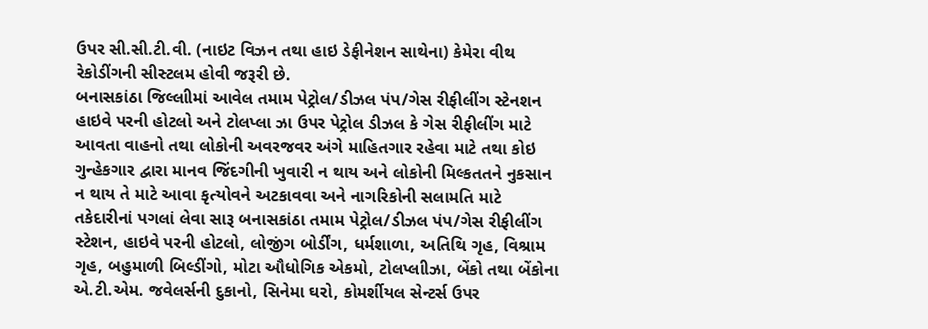ઉપર સી.સી.ટી.વી. (નાઇટ વિઝન તથા હાઇ ડેફીનેશન સાથેના) કેમેરા વીથ રેકોડીંગની સીસ્ટલમ હોવી જરૂરી છે.
બનાસકાંઠા જિલ્લાીમાં આવેલ તમામ પેટ્રોલ/ડીઝલ પંપ/ગેસ રીફીલીંગ સ્ટેનશન હાઇવે પરની હોટલો અને ટોલપ્લા ઝા ઉપર પેટ્રોલ ડીઝલ કે ગેસ રીફીલીંગ માટે આવતા વાહનો તથા લોકોની અવરજવર અંગે માહિતગાર રહેવા માટે તથા કોઇ ગુન્હેકગાર દ્વારા માનવ જિંદગીની ખુવારી ન થાય અને લોકોની મિલ્કતતને નુકસાન ન થાય તે માટે આવા કૃત્યોવને અટકાવવા અને નાગરિકોની સલામતિ માટે તકેદારીનાં પગલાં લેવા સારૂ બનાસકાંઠા તમામ પેટ્રોલ/ડીઝલ પંપ/ગેસ રીફીલીંગ સ્ટેશન, હાઇવે પરની હોટલો, લોજીંગ બોર્ડીંગ, ધર્મશાળા, અતિથિ ગૃહ, વિશ્રામ ગૃહ, બહુમાળી બિલ્ડીંગો, મોટા ઔધોગિક એકમો, ટોલપ્લાીઝા, બેંકો તથા બેંકોના એ.ટી.એમ. જવેલર્સની દુકાનો, સિનેમા ઘરો, કોમર્શીયલ સેન્ટર્સ ઉપર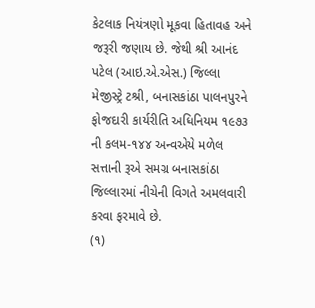કેટલાક નિયંત્રણો મૂકવા હિતાવહ અને જરૂરી જણાય છે. જેથી શ્રી આનંદ પટેલ (આઇ.એ.એસ.) જિલ્લા મેજીસ્ટ્રે ટશ્રી, બનાસકાંઠા પાલનપુરને ફોજદારી કાર્યરીતિ અધિનિયમ ૧૯૭૩ ની કલમ-૧૪૪ અન્વએયે મળેલ સત્તાની રૂએ સમગ્ર બનાસકાંઠા જિલ્લારમાં નીચેની વિગતે અમલવારી કરવા ફરમાવે છે.
(૧)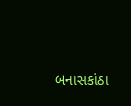બનાસકાંઠા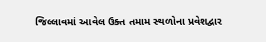જિલ્લાવમાં આવેલ ઉક્ત તમામ સ્થળોના પ્રવેશદ્વાર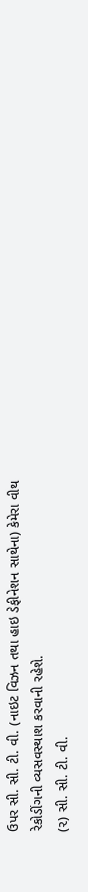ઉપર સી. સી. ટી. વી. (નાઇટ વિઝન તથા હાઇ ડેફીનેશન સાથેના) કેમેરા વીથ રેકોડીંગની વ્યસવસ્થાશ કરવાની રહેશે.
(૨) સી. સી. ટી. વી.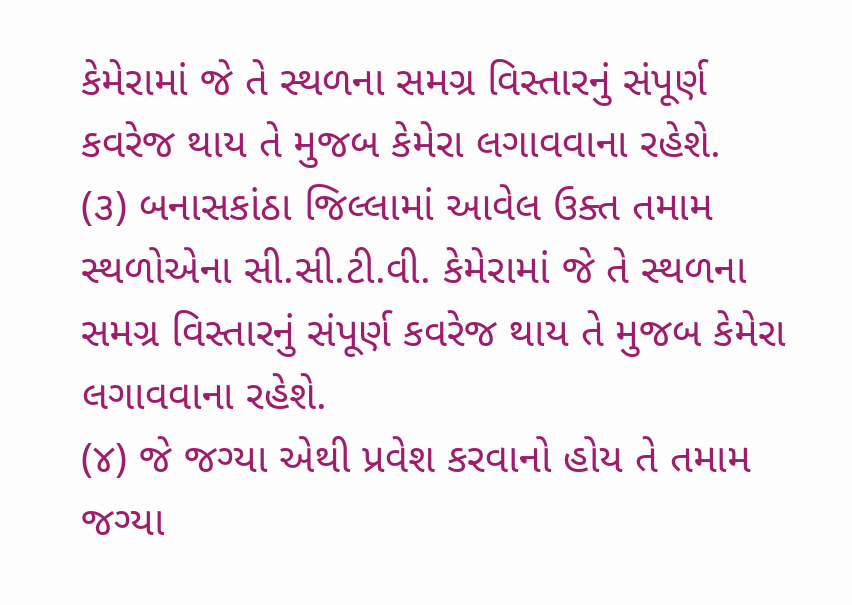કેમેરામાં જે તે સ્થળના સમગ્ર વિસ્તારનું સંપૂર્ણ કવરેજ થાય તે મુજબ કેમેરા લગાવવાના રહેશે.
(૩) બનાસકાંઠા જિલ્લામાં આવેલ ઉક્ત તમામ સ્થળોએના સી.સી.ટી.વી. કેમેરામાં જે તે સ્થળના સમગ્ર વિસ્તારનું સંપૂર્ણ કવરેજ થાય તે મુજબ કેમેરા લગાવવાના રહેશે.
(૪) જે જગ્યા એથી પ્રવેશ કરવાનો હોય તે તમામ જગ્યા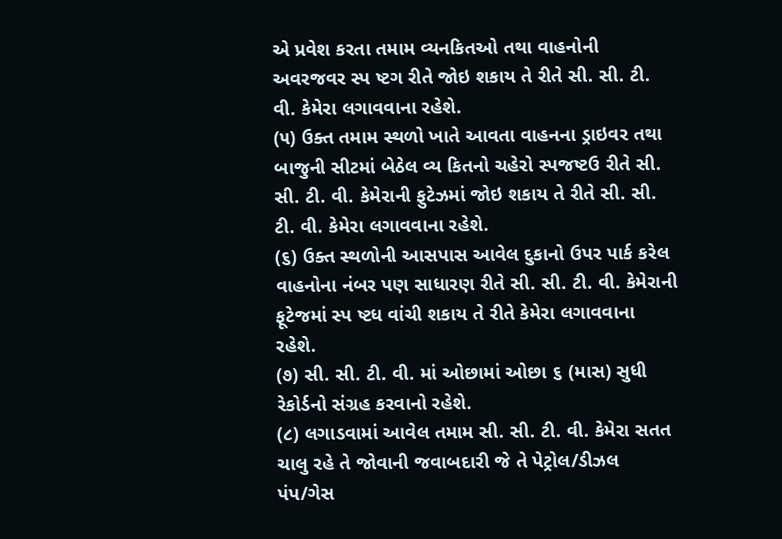એ પ્રવેશ કરતા તમામ વ્યનકિતઓ તથા વાહનોની અવરજવર સ્પ ષ્ટગ રીતે જોઇ શકાય તે રીતે સી. સી. ટી. વી. કેમેરા લગાવવાના રહેશે.
(૫) ઉક્ત તમામ સ્થળો ખાતે આવતા વાહનના ડ્રાઇવર તથા બાજુની સીટમાં બેઠેલ વ્ય કિતનો ચહેરો સ્પજષ્ટઉ રીતે સી. સી. ટી. વી. કેમેરાની ફુટેઝમાં જોઇ શકાય તે રીતે સી. સી. ટી. વી. કેમેરા લગાવવાના રહેશે.
(૬) ઉક્ત સ્થળોની આસપાસ આવેલ દુકાનો ઉપર પાર્ક કરેલ વાહનોના નંબર પણ સાધારણ રીતે સી. સી. ટી. વી. કેમેરાની ફૂટેજમાં સ્પ ષ્ટધ વાંચી શકાય તે રીતે કેમેરા લગાવવાના રહેશે.
(૭) સી. સી. ટી. વી. માં ઓછામાં ઓછા ૬ (માસ) સુધી રેકોર્ડનો સંગ્રહ કરવાનો રહેશે.
(૮) લગાડવામાં આવેલ તમામ સી. સી. ટી. વી. કેમેરા સતત ચાલુ રહે તે જોવાની જવાબદારી જે તે પેટ્રોલ/ડીઝલ પંપ/ગેસ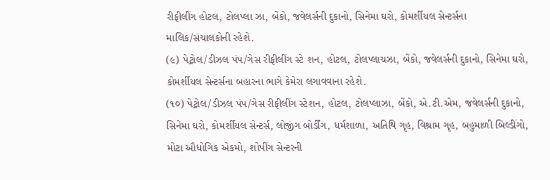રીફીલીંગ હોટલ, ટોલપ્લા ઝા, બેંકો, જવેલર્સની દુકાનો, સિનેમા ઘરો, કોમર્શીયલ સેન્ટર્સના માલિક/સંચાલકોની રહેશે.
(૯) પેટ્રોલ/ડીઝલ પંપ/ગેસ રીફીલીંગ સ્ટે શન, હોટલ, ટોલપ્લાચઝા, બેંકો, જવેલર્સની દુકાનો, સિનેમા ઘરો, કોમર્શીયલ સેન્ટર્સના બહારના ભાગે કેમેરા લગાવવાના રહેશે.
(૧૦) પેટ્રોલ/ડીઝલ પંપ/ગેસ રીફીલીંગ સ્ટેશન, હોટલ, ટોલપ્લાઝા, બેંકો, એ.ટી.એમ, જવેલર્સની દુકાનો, સિનેમા ઘરો, કોમર્શીયલ સેન્ટર્સ, લોજીંગ બોર્ડીંગ, ધર્મશાળા, અતિથિ ગૃહ, વિશ્રામ ગૃહ, બહુમાળી બિલ્ડીંગો, મોટા ઔધોગિક એકમો, શોપીંગ સેન્ટરની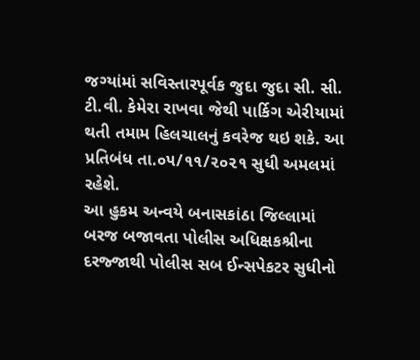જગ્યાંમાં સવિસ્તારપૂર્વક જુદા જુદા સી. સી. ટી.વી. કેમેરા રાખવા જેથી પાર્કિગ એરીયામાં થતી તમામ હિલચાલનું કવરેજ થઇ શકે. આ પ્રતિબંધ તા.૦૫/૧૧/૨૦૨૧ સુધી અમલમાં રહેશે.
આ હુકમ અન્વયે બનાસકાંઠા જિલ્લામાં બરજ બજાવતા પોલીસ અધિક્ષકશ્રીના દરજ્જાથી પોલીસ સબ ઈન્સપેકટર સુધીનો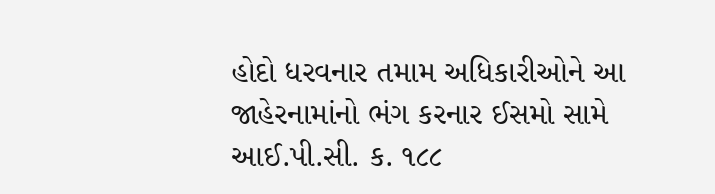હોદો ધરવનાર તમામ અધિકારીઓને આ જાહેરનામાંનો ભંગ કરનાર ઈસમો સામે આઈ.પી.સી. ક. ૧૮૮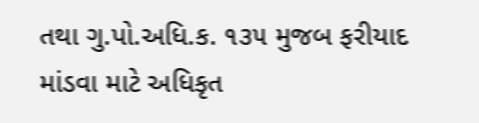તથા ગુ.પો.અધિ.ક. ૧૩૫ મુજબ ફરીયાદ માંડવા માટે અધિકૃત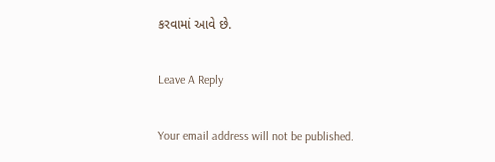કરવામાં આવે છે.

Leave A Reply

Your email address will not be published.